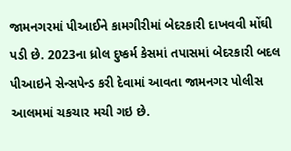જામનગરમાં પીઆઈને કામગીરીમાં બેદરકારી દાખવવી મોંઘી પડી છે. 2023ના ધ્રોલ દુષ્કર્મ કેસમાં તપાસમાં બેદરકારી બદલ પીઆઇને સેન્સપેન્ડ કરી દેવામાં આવતા જામનગર પોલીસ આલમમાં ચકચાર મચી ગઇ છે.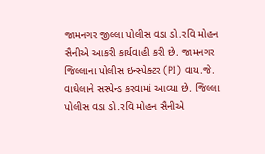જામનગર જીલ્લા પોલીસ વડા ડો.રવિ મોહન સૈનીએ આકરી કાર્યવાહી કરી છે. જામનગર જિલ્લાના પોલીસ ઇન્સ્પેક્ટર (PI) વાય.જે. વાઘેલાને સસ્પેન્ડ કરવામાં આવ્યા છે. જિલ્લા પોલીસ વડા ડો.રવિ મોહન સૈનીએ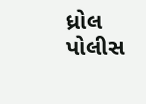ધ્રોલ પોલીસ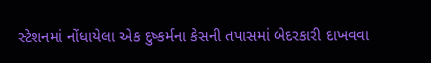સ્ટેશનમાં નોંધાયેલા એક દુષ્કર્મના કેસની તપાસમાં બેદરકારી દાખવવા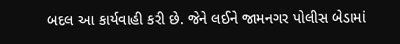બદલ આ કાર્યવાહી કરી છે. જેને લઈને જામનગર પોલીસ બેડામાં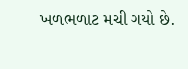ખળભળાટ મચી ગયો છે.